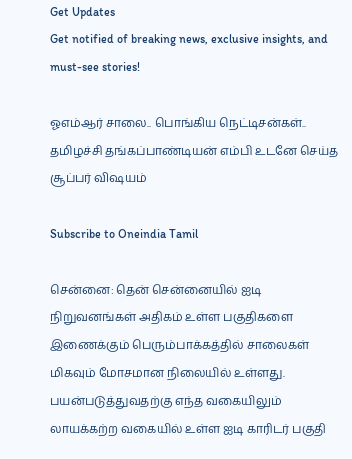Get Updates
Get notified of breaking news, exclusive insights, and must-see stories!

ஓஎம்ஆர் சாலை.. பொங்கிய நெட்டிசன்கள்.. தமிழச்சி தங்கப்பாண்டியன் எம்பி உடனே செய்த சூப்பர் விஷயம்

Subscribe to Oneindia Tamil

சென்னை: தென் சென்னையில் ஐடி நிறுவனங்கள் அதிகம் உள்ள பகுதிகளை இணைக்கும் பெரும்பாக்கத்தில் சாலைகள் மிகவும் மோசமான நிலையில் உள்ளது. பயன்படுத்துவதற்கு எந்த வகையிலும் லாயக்கற்ற வகையில் உள்ள ஐடி காரிடர் பகுதி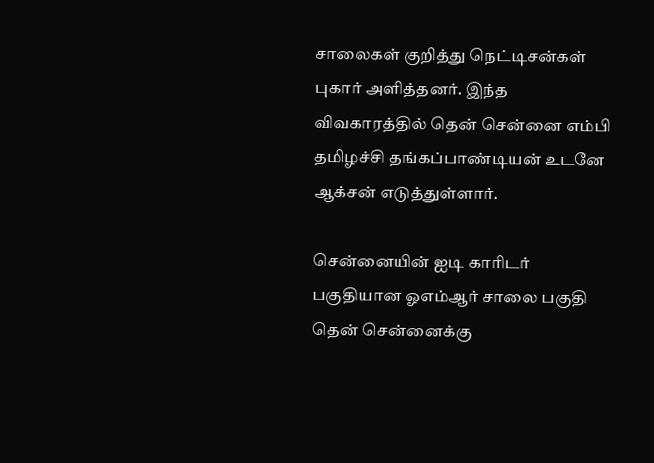சாலைகள் குறித்து நெட்டிசன்கள் புகார் அளித்தனர். இந்த விவகாரத்தில் தென் சென்னை எம்பி தமிழச்சி தங்கப்பாண்டியன் உடனே ஆக்சன் எடுத்துள்ளார்.

சென்னையின் ஐடி காரிடர் பகுதியான ஓஎம்ஆர் சாலை பகுதி தென் சென்னைக்கு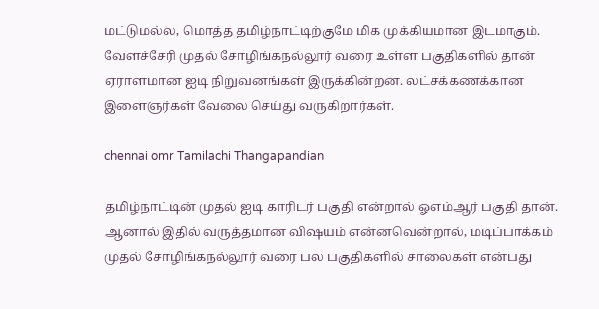மட்டுமல்ல, மொத்த தமிழ்நாட்டிற்குமே மிக முக்கியமான இடமாகும். வேளச்சேரி முதல் சோழிங்கநல்லூர் வரை உள்ள பகுதிகளில் தான் ஏராளமான ஐடி நிறுவனங்கள் இருக்கின்றன. லட்சக்கணக்கான இளைஞர்கள் வேலை செய்து வருகிறார்கள்.

chennai omr Tamilachi Thangapandian

தமிழ்நாட்டின் முதல் ஐடி காரிடர் பகுதி என்றால் ஓஎம்ஆர் பகுதி தான். ஆனால் இதில் வருத்தமான விஷயம் என்னவென்றால், மடிப்பாக்கம் முதல் சோழிங்கநல்லூர் வரை பல பகுதிகளில் சாலைகள் என்பது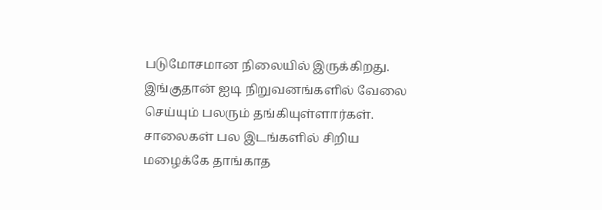படுமோசமான நிலையில் இருக்கிறது. இங்குதான் ஐடி நிறுவனங்களில் வேலை செய்யும் பலரும் தங்கியுள்ளார்கள். சாலைகள் பல இடங்களில் சிறிய மழைக்கே தாங்காத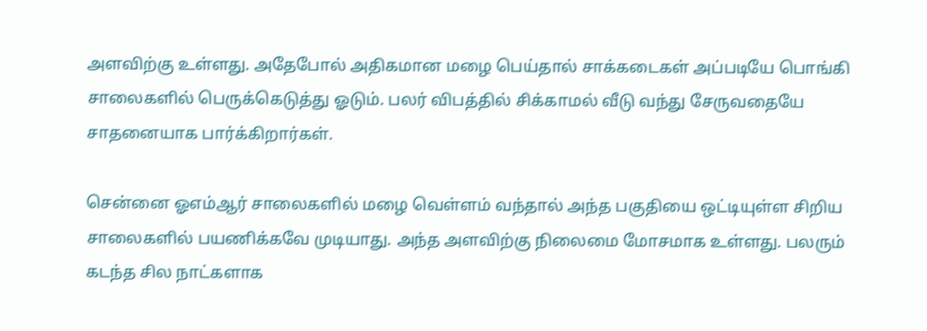அளவிற்கு உள்ளது. அதேபோல் அதிகமான மழை பெய்தால் சாக்கடைகள் அப்படியே பொங்கி சாலைகளில் பெருக்கெடுத்து ஓடும். பலர் விபத்தில் சிக்காமல் வீடு வந்து சேருவதையே சாதனையாக பார்க்கிறார்கள்.

சென்னை ஓஎம்ஆர் சாலைகளில் மழை வெள்ளம் வந்தால் அந்த பகுதியை ஒட்டியுள்ள சிறிய சாலைகளில் பயணிக்கவே முடியாது. அந்த அளவிற்கு நிலைமை மோசமாக உள்ளது. பலரும் கடந்த சில நாட்களாக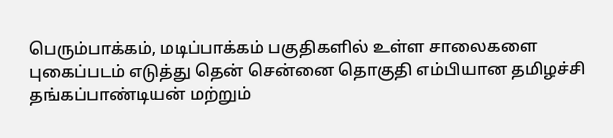பெரும்பாக்கம், மடிப்பாக்கம் பகுதிகளில் உள்ள சாலைகளை புகைப்படம் எடுத்து தென் சென்னை தொகுதி எம்பியான தமிழச்சி தங்கப்பாண்டியன் மற்றும்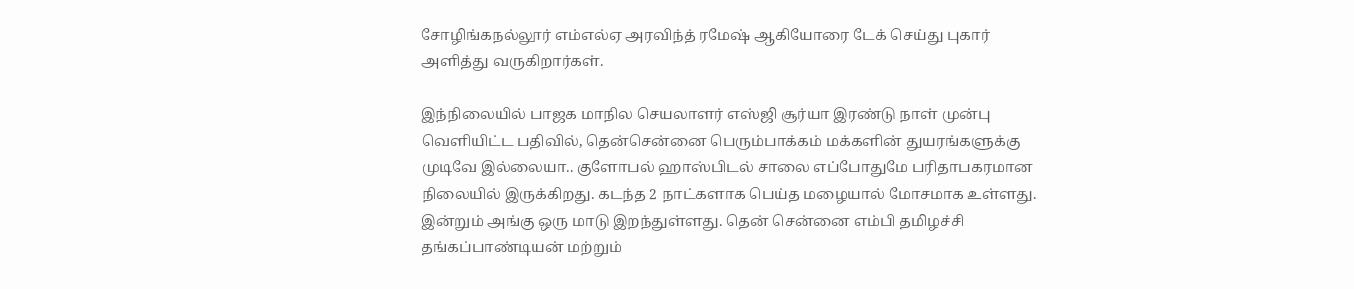சோழிங்கநல்லூர் எம்எல்ஏ அரவிந்த் ரமேஷ் ஆகியோரை டேக் செய்து புகார் அளித்து வருகிறார்கள்.

இந்நிலையில் பாஜக மாநில செயலாளர் எஸ்ஜி சூர்யா இரண்டு நாள் முன்பு வெளியிட்ட பதிவில், தென்சென்னை பெரும்பாக்கம் மக்களின் துயரங்களுக்கு முடிவே இல்லையா.. குளோபல் ஹாஸ்பிடல் சாலை எப்போதுமே பரிதாபகரமான நிலையில் இருக்கிறது. கடந்த 2 நாட்களாக பெய்த மழையால் மோசமாக உள்ளது. இன்றும் அங்கு ஒரு மாடு இறந்துள்ளது. தென் சென்னை எம்பி தமிழச்சி தங்கப்பாண்டியன் மற்றும்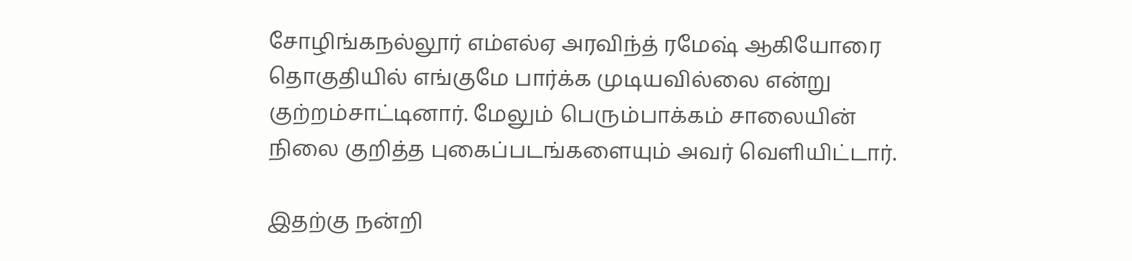சோழிங்கநல்லூர் எம்எல்ஏ அரவிந்த் ரமேஷ் ஆகியோரை தொகுதியில் எங்குமே பார்க்க முடியவில்லை என்று குற்றம்சாட்டினார். மேலும் பெரும்பாக்கம் சாலையின் நிலை குறித்த புகைப்படங்களையும் அவர் வெளியிட்டார்.

இதற்கு நன்றி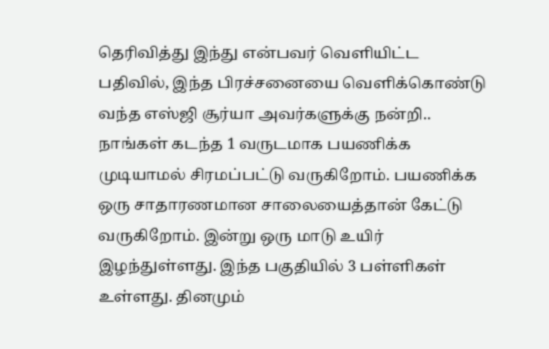தெரிவித்து இந்து என்பவர் வெளியிட்ட பதிவில், இந்த பிரச்சனையை வெளிக்கொண்டு வந்த எஸ்ஜி சூர்யா அவர்களுக்கு நன்றி.. நாங்கள் கடந்த 1 வருடமாக பயணிக்க முடியாமல் சிரமப்பட்டு வருகிறோம். பயணிக்க ஒரு சாதாரணமான சாலையைத்தான் கேட்டு வருகிறோம். இன்று ஒரு மாடு உயிர் இழந்துள்ளது. இந்த பகுதியில் 3 பள்ளிகள் உள்ளது. தினமும்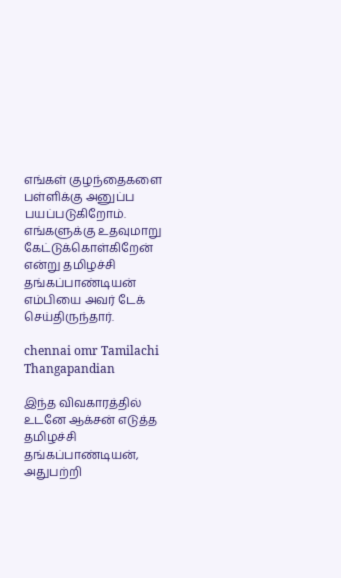எங்கள் குழந்தைகளை பள்ளிக்கு அனுப்ப பயப்படுகிறோம். எங்களுக்கு உதவுமாறு கேட்டுக்கொள்கிறேன் என்று தமிழச்சி தங்கப்பாண்டியன் எம்பியை அவர் டேக் செய்திருந்தார்.

chennai omr Tamilachi Thangapandian

இந்த விவகாரத்தில் உடனே ஆக்சன் எடுத்த தமிழச்சி தங்கப்பாண்டியன், அதுபற்றி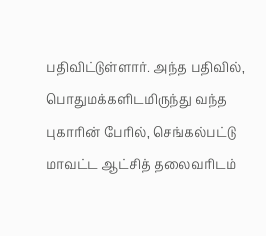பதிவிட்டுள்ளார். அந்த பதிவில், பொதுமக்களிடமிருந்து வந்த புகாரின் பேரில், செங்கல்பட்டு மாவட்ட ஆட்சித் தலைவரிடம்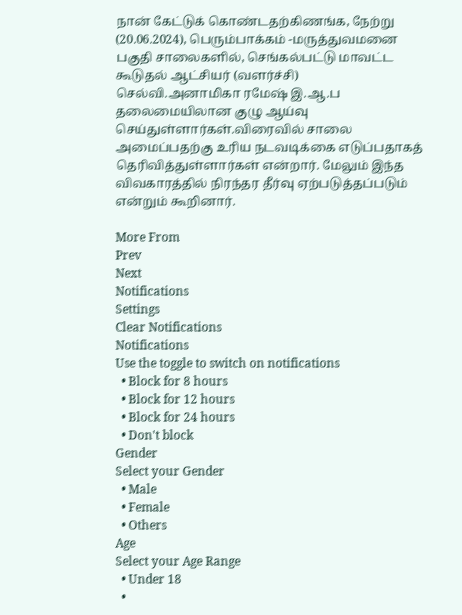நான் கேட்டுக் கொண்டதற்கிணங்க, நேற்று (20.06.2024), பெரும்பாக்கம் -மருத்துவமனை பகுதி சாலைகளில், செங்கல்பட்டு மாவட்ட கூடுதல் ஆட்சியர் (வளர்ச்சி) செல்வி.அனாமிகா ரமேஷ் இ.ஆ.ப தலைமையிலான குழு ஆய்வு செய்துள்ளார்கள்.விரைவில் சாலை அமைப்பதற்கு உரிய நடவடிக்கை எடுப்பதாகத் தெரிவித்துள்ளார்கள் என்றார். மேலும் இந்த விவகாரத்தில் நிரந்தர தீர்வு ஏற்படுத்தப்படும் என்றும் கூறினார்.

More From
Prev
Next
Notifications
Settings
Clear Notifications
Notifications
Use the toggle to switch on notifications
  • Block for 8 hours
  • Block for 12 hours
  • Block for 24 hours
  • Don't block
Gender
Select your Gender
  • Male
  • Female
  • Others
Age
Select your Age Range
  • Under 18
  •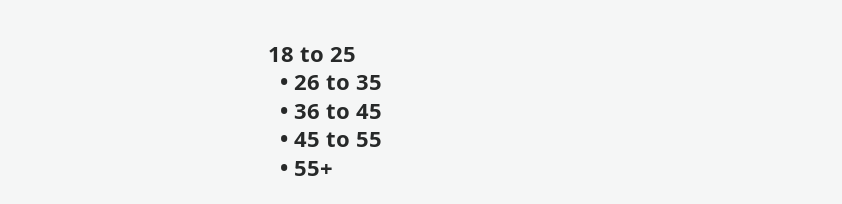18 to 25
  • 26 to 35
  • 36 to 45
  • 45 to 55
  • 55+